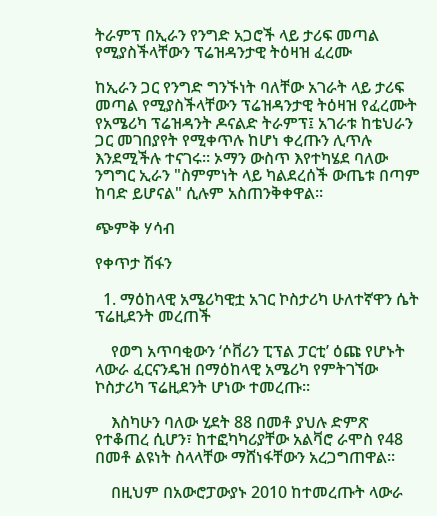ትራምፕ በኢራን የንግድ አጋሮች ላይ ታሪፍ መጣል የሚያስችላቸውን ፕሬዝዳንታዊ ትዕዛዝ ፈረሙ

ከኢራን ጋር የንግድ ግንኙነት ባለቸው አገራት ላይ ታሪፍ መጣል የሚያስችላቸውን ፕሬዝዳንታዊ ትዕዛዝ የፈረሙት የአሜሪካ ፕሬዝዳንት ዶናልድ ትራምፕ፤ አገራቱ ከቴህራን ጋር መገበያየት የሚቀጥሉ ከሆነ ቀረጡን ሊጥሉ እንደሚችሉ ተናገሩ። ኦማን ውስጥ እየተካሄደ ባለው ንግግር ኢራን "ስምምነት ላይ ካልደረሰች ውጤቱ በጣም ከባድ ይሆናል" ሲሉም አስጠንቅቀዋል።

ጭምቅ ሃሳብ

የቀጥታ ሽፋን

  1. ማዕከላዊ አሜሪካዊቷ አገር ኮስታሪካ ሁለተኛዋን ሴት ፕሬዚደንት መረጠች

    የወግ አጥባቂውን ‘ሶቨሪን ፒፕል ፓርቲ’ ዕጩ የሆኑት ላውራ ፈርናንዴዝ በማዕከላዊ አሜሪካ የምትገኘው ኮስታሪካ ፕሬዚደንት ሆነው ተመረጡ።

    እስካሁን ባለው ሂደት 88 በመቶ ያህሉ ድምጽ የተቆጠረ ሲሆን፣ ከተፎካካሪያቸው አልቫሮ ራሞስ የ48 በመቶ ልዩነት ስላላቸው ማሸነፋቸውን አረጋግጠዋል።

    በዚህም በአውሮፓውያኑ 2010 ከተመረጡት ላውራ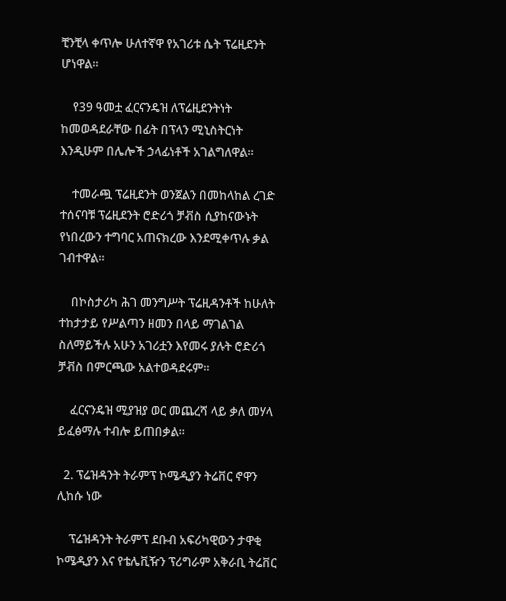ቺንቺላ ቀጥሎ ሁለተኛዋ የአገሪቱ ሴት ፕሬዚደንት ሆነዋል።

    የ39 ዓመቷ ፈርናንዴዝ ለፕሬዚደንትነት ከመወዳደራቸው በፊት በፕላን ሚኒስትርነት እንዲሁም በሌሎች ኃላፊነቶች አገልግለዋል።

    ተመራጯ ፕሬዚደንት ወንጀልን በመከላከል ረገድ ተሰናባቹ ፕሬዚደንት ሮድሪጎ ቻቭስ ሲያከናውኑት የነበረውን ተግባር አጠናክረው እንደሚቀጥሉ ቃል ገብተዋል።

    በኮስታሪካ ሕገ መንግሥት ፕሬዚዳንቶች ከሁለት ተከታታይ የሥልጣን ዘመን በላይ ማገልገል ስለማይችሉ አሁን አገሪቷን እየመሩ ያሉት ሮድሪጎ ቻቭስ በምርጫው አልተወዳደሩም።

    ፈርናንዴዝ ሚያዝያ ወር መጨረሻ ላይ ቃለ መሃላ ይፈፅማሉ ተብሎ ይጠበቃል።

  2. ፕሬዝዳንት ትራምፕ ኮሜዲያን ትሬቨር ኖዋን ሊከሱ ነው

    ፕሬዝዳንት ትራምፕ ደቡብ አፍሪካዊውን ታዋቂ ኮሜዲያን እና የቴሌቪዥን ፕሪግራም አቅራቢ ትሬቨር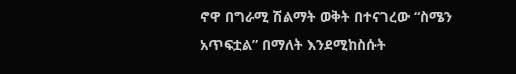ኖዋ በግራሚ ሽልማት ወቅት በተናገረው “ስሜን አጥፍቷል” በማለት እንደሚከስሱት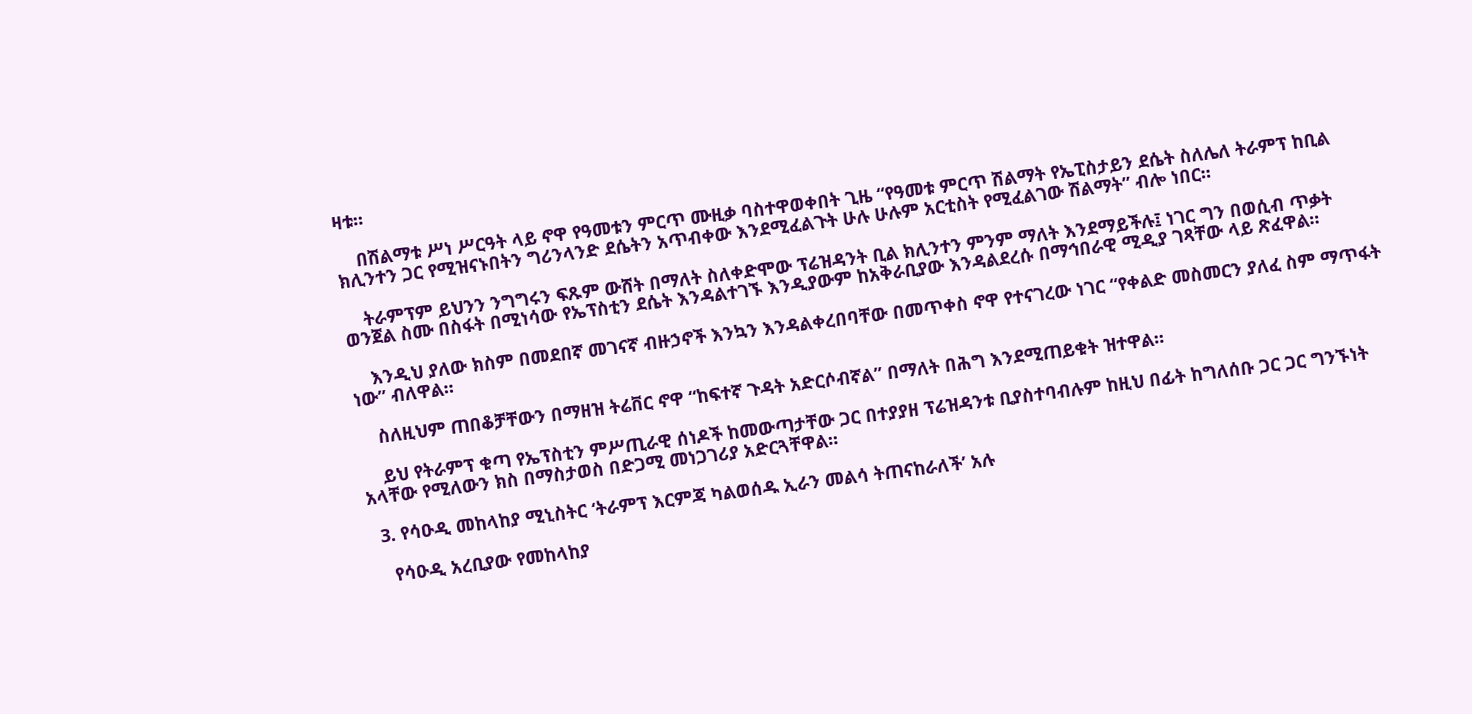ዛቱ።

    በሽልማቱ ሥነ ሥርዓት ላይ ኖዋ የዓመቱን ምርጥ ሙዚቃ ባስተዋወቀበት ጊዜ “የዓመቱ ምርጥ ሽልማት የኤፒስታይን ደሴት ስለሌለ ትራምፕ ከቢል ክሊንተን ጋር የሚዝናኑበትን ግሪንላንድ ደሴትን አጥብቀው እንደሚፈልጉት ሁሉ ሁሉም አርቲስት የሚፈልገው ሽልማት” ብሎ ነበር።

    ትራምፕም ይህንን ንግግሩን ፍጹም ውሸት በማለት ስለቀድሞው ፕሬዝዳንት ቢል ክሊንተን ምንም ማለት እንደማይችሉ፤ ነገር ግን በወሲብ ጥቃት ወንጀል ስሙ በስፋት በሚነሳው የኤፕስቲን ደሴት እንዳልተገኙ እንዲያውም ከአቅራቢያው እንዳልደረሱ በማኅበራዊ ሚዲያ ገጻቸው ላይ ጽፈዋል።

    እንዲህ ያለው ክስም በመደበኛ መገናኛ ብዙኃኖች እንኳን እንዳልቀረበባቸው በመጥቀስ ኖዋ የተናገረው ነገር “የቀልድ መስመርን ያለፈ ስም ማጥፋት ነው” ብለዋል።

    ስለዚህም ጠበቆቻቸውን በማዘዝ ትሬቨር ኖዋ “ከፍተኛ ጉዳት አድርሶብኛል” በማለት በሕግ እንደሚጠይቁት ዝተዋል።

    ይህ የትራምፕ ቁጣ የኤፕስቲን ምሥጢራዊ ሰነዶች ከመውጣታቸው ጋር በተያያዘ ፕሬዝዳንቱ ቢያስተባብሉም ከዚህ በፊት ከግለሰቡ ጋር ጋር ግንኙነት አላቸው የሚለውን ክስ በማስታወስ በድጋሚ መነጋገሪያ አድርጓቸዋል።

  3. የሳዑዲ መከላከያ ሚኒስትር ‘ትራምፕ እርምጃ ካልወሰዱ ኢራን መልሳ ትጠናከራለች’ አሉ

    የሳዑዲ አረቢያው የመከላከያ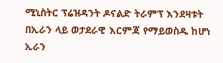ሚኒስትር ፕሬዝዳንት ዶናልድ ትራምፕ እንደዛቱት በኢራን ላይ ወታደራዊ እርምጃ የማይወስዱ ከሆነ ኢራን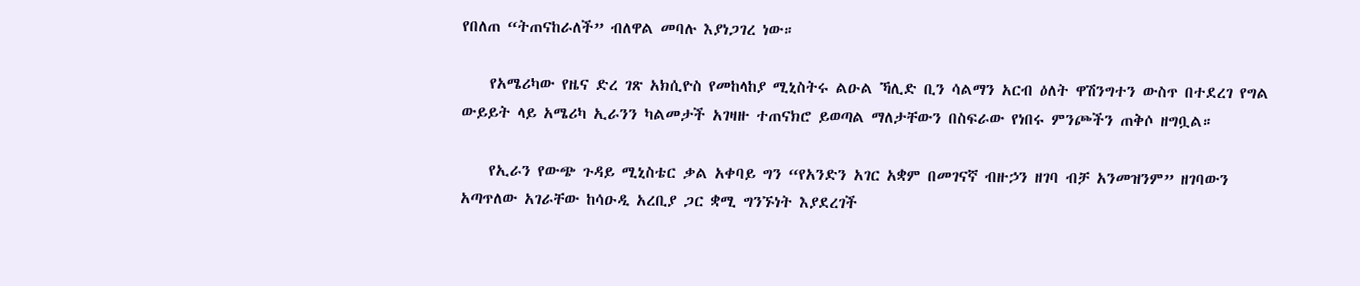የበለጠ “ትጠናከራለች” ብለዋል መባሉ እያነጋገረ ነው።

    የአሜሪካው የዜና ድረ ገጽ አክሲዮስ የመከላከያ ሚኒስትሩ ልዑል ኻሊድ ቢን ሳልማን አርብ ዕለት ዋሽንግተን ውስጥ በተደረገ የግል ውይይት ላይ አሜሪካ ኢራንን ካልመታች አገዛዙ ተጠናክሮ ይወጣል ማለታቸውን በስፍራው የነበሩ ምንጮችን ጠቅሶ ዘግቧል።

    የኢራን የውጭ ጉዳይ ሚኒስቴር ቃል አቀባይ ግን “የአንድን አገር አቋም በመገናኛ ብዙኃን ዘገባ ብቻ አንመዝንም” ዘገባውን አጣጥለው አገራቸው ከሳዑዲ አረቢያ ጋር ቋሚ ግንኙነት እያደረገች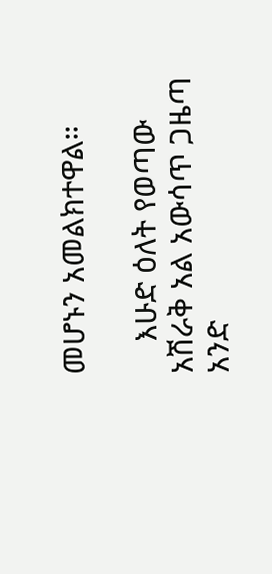መሆኑን አመልክተዋል።

    እሁድ ዕለት የወጣው አሽራቅ አል አውሳጥ ጋዜጣ አንድ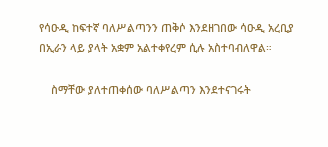የሳዑዲ ከፍተኛ ባለሥልጣንን ጠቅሶ እንደዘገበው ሳዑዲ አረቢያ በኢራን ላይ ያላት አቋም አልተቀየረም ሲሉ አስተባብለዋል።

    ስማቸው ያለተጠቀሰው ባለሥልጣን እንደተናገሩት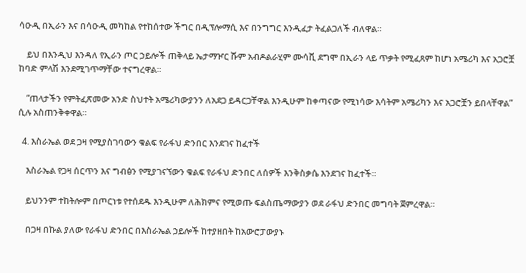ሳዑዲ በኢራን እና በሳዑዲ መካከል የተከሰተው ችግር በዲፕሎማሲ እና በንግግር እንዲፈታ ትፈልጋለች ብለዋል።

    ይህ በእንዲህ እንዳለ የኢራን ጦር ኃይሎች ጠቅላይ ኤታማዦር ሹም አብዶልራሂም ሙሳቪ ደግሞ በኢራን ላይ ጥቃት የሚፈጸም ከሆነ አሜሪካ እና አጋሮቿ ከባድ ምላሽ እንደሚገጥማቸው ተናግረዋል።

    “ጠላታችን የምትፈጽመው አንድ ስህተት አሜሪካውያንን ለአደጋ ይዳርጋቸዋል እንዲሁም ከቀጣናው የሚነሳው እሳትም አሜሪካን እና አጋሮቿን ይበላቸዋል” ሲሉ አስጠንቅቀዋል።

  4. እስራኤል ወደ ጋዛ የሚያስገባውን ቁልፍ የራፋህ ድንበር እንደገና ከፈተች

    እስራኤል የጋዛ ሰርጥን እና ግብፅን የሚያገናኘውን ቁልፍ የራፋህ ድንበር ለሰዎች እንቅስቃሴ እንደገና ከፈተች።

    ይህንንም ተከትሎም በጦርነቱ የተሰደዱ እንዲሁም ለሕክምና የሚወጡ ፍልስጤማውያን ወደ ራፋህ ድንበር መግባት ጀምረዋል።

    በጋዛ በኩል ያለው የራፋህ ድንበር በእስራኤል ኃይሎች ከተያዘበት ከአውሮፓውያኑ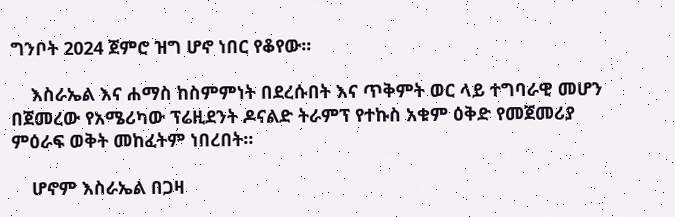ግንቦት 2024 ጀምሮ ዝግ ሆኖ ነበር የቆየው።

    እስራኤል እና ሐማስ ከስምምነት በደረሱበት እና ጥቅምት ወር ላይ ተግባራዊ መሆን በጀመረው የአሜሪካው ፕሬዚደንት ዶናልድ ትራምፕ የተኩስ አቁም ዕቅድ የመጀመሪያ ምዕራፍ ወቅት መከፈትም ነበረበት።

    ሆኖም እስራኤል በጋዛ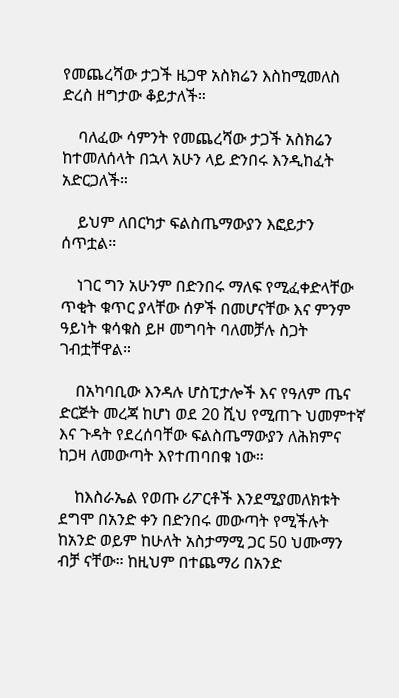የመጨረሻው ታጋች ዜጋዋ አስክሬን እስከሚመለስ ድረስ ዘግታው ቆይታለች።

    ባለፈው ሳምንት የመጨረሻው ታጋች አስክሬን ከተመለሰላት በኋላ አሁን ላይ ድንበሩ እንዲከፈት አድርጋለች።

    ይህም ለበርካታ ፍልስጤማውያን እፎይታን ሰጥቷል።

    ነገር ግን አሁንም በድንበሩ ማለፍ የሚፈቀድላቸው ጥቂት ቁጥር ያላቸው ሰዎች በመሆናቸው እና ምንም ዓይነት ቁሳቁስ ይዞ መግባት ባለመቻሉ ስጋት ገብቷቸዋል።

    በአካባቢው እንዳሉ ሆስፒታሎች እና የዓለም ጤና ድርጅት መረጃ ከሆነ ወደ 20 ሺህ የሚጠጉ ህመምተኛ እና ጉዳት የደረሰባቸው ፍልስጤማውያን ለሕክምና ከጋዛ ለመውጣት እየተጠባበቁ ነው።

    ከእስራኤል የወጡ ሪፖርቶች እንደሚያመለክቱት ደግሞ በአንድ ቀን በድንበሩ መውጣት የሚችሉት ከአንድ ወይም ከሁለት አስታማሚ ጋር 50 ህሙማን ብቻ ናቸው። ከዚህም በተጨማሪ በአንድ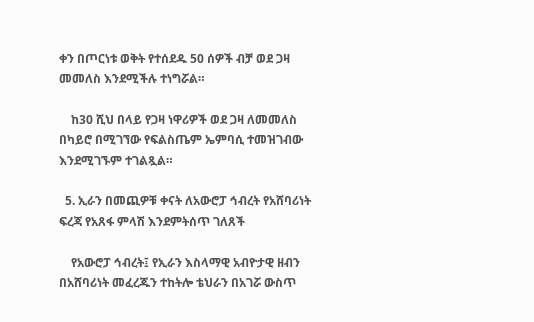ቀን በጦርነቱ ወቅት የተሰደዱ 50 ሰዎች ብቻ ወደ ጋዛ መመለስ እንደሚችሉ ተነግሯል።

    ከ30 ሺህ በላይ የጋዛ ነዋሪዎች ወደ ጋዛ ለመመለስ በካይሮ በሚገኘው የፍልስጤም ኤምባሲ ተመዝገብው እንደሚገኙም ተገልጿል።

  5. ኢራን በመጪዎቹ ቀናት ለአውሮፓ ኅብረት የአሸባሪነት ፍረጃ የአጸፋ ምላሽ እንደምትሰጥ ገለጸች

    የአውሮፓ ኅብረት፤ የኢራን እስላማዊ አብዮታዊ ዘብን በአሸባሪነት መፈረጁን ተከትሎ ቴህራን በአገሯ ውስጥ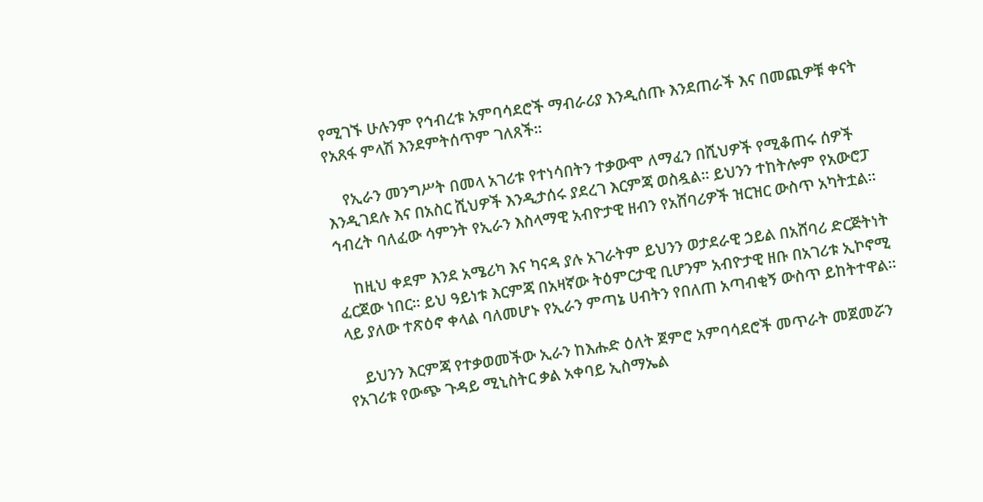የሚገኙ ሁሉንም የኅብረቱ አምባሳደሮች ማብራሪያ እንዲሰጡ እንደጠራች እና በመጪዎቹ ቀናት የአጸፋ ምላሽ እንደምትሰጥም ገለጸች።

    የኢራን መንግሥት በመላ አገሪቱ የተነሳበትን ተቃውሞ ለማፈን በሺህዎች የሚቆጠሩ ሰዎች እንዲገደሉ እና በአስር ሺህዎች እንዲታሰሩ ያደረገ እርምጃ ወስዷል። ይህንን ተከትሎም የአውሮፓ ኅብረት ባለፈው ሳምንት የኢራን እስላማዊ አብዮታዊ ዘብን የአሸባሪዎች ዝርዝር ውስጥ አካትቷል።

    ከዚህ ቀደም እንደ አሜሪካ እና ካናዳ ያሉ አገራትም ይህንን ወታደራዊ ኃይል በአሸባሪ ድርጅትነት ፈርጀው ነበር። ይህ ዓይነቱ እርምጃ በአዛኛው ትዕምርታዊ ቢሆንም አብዮታዊ ዘቡ በአገሪቱ ኢኮኖሚ ላይ ያለው ተጽዕኖ ቀላል ባለመሆኑ የኢራን ምጣኔ ሀብትን የበለጠ አጣብቂኝ ውስጥ ይከትተዋል።

    ይህንን እርምጃ የተቃወመችው ኢራን ከእሑድ ዕለት ጀምሮ አምባሳደሮች መጥራት መጀመሯን የአገሪቱ የውጭ ጉዳይ ሚኒስትር ቃል አቀባይ ኢስማኤል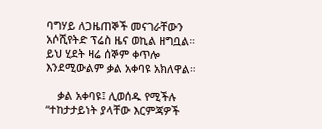ባግሃይ ለጋዜጠኞች መናገራቸውን አሶሺየትድ ፕሬስ ዜና ወኪል ዘግቧል። ይህ ሂደት ዛሬ ሰኞም ቀጥሎ እንደሚውልም ቃል አቀባዩ አክለዋል።

    ቃል አቀባዩ፤ ሊወሰዱ የሚችሉ “ተከታታይነት ያላቸው እርምጃዎች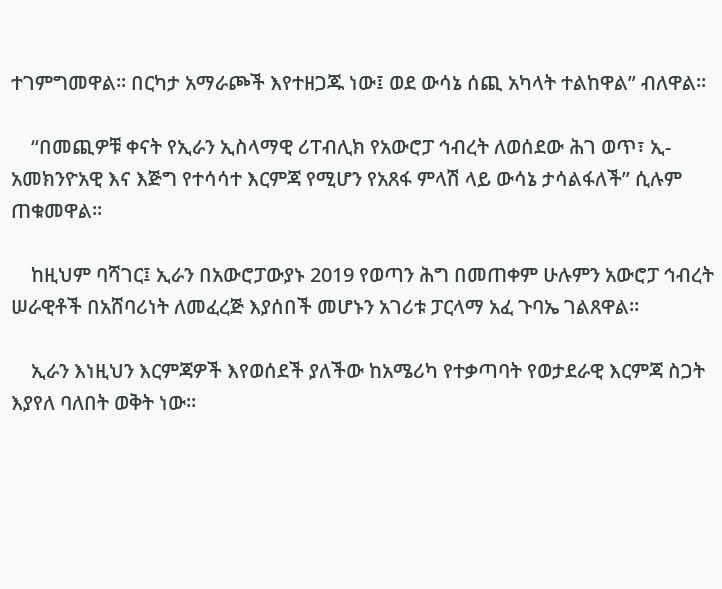ተገምግመዋል። በርካታ አማራጮች እየተዘጋጁ ነው፤ ወደ ውሳኔ ሰጪ አካላት ተልከዋል” ብለዋል።

    “በመጪዎቹ ቀናት የኢራን ኢስላማዊ ሪፐብሊክ የአውሮፓ ኅብረት ለወሰደው ሕገ ወጥ፣ ኢ-አመክንዮአዊ እና እጅግ የተሳሳተ እርምጃ የሚሆን የአጸፋ ምላሽ ላይ ውሳኔ ታሳልፋለች” ሲሉም ጠቁመዋል።

    ከዚህም ባሻገር፤ ኢራን በአውሮፓውያኑ 2019 የወጣን ሕግ በመጠቀም ሁሉምን አውሮፓ ኅብረት ሠራዊቶች በአሸባሪነት ለመፈረጅ እያሰበች መሆኑን አገሪቱ ፓርላማ አፈ ጉባኤ ገልጸዋል።

    ኢራን እነዚህን እርምጃዎች እየወሰደች ያለችው ከአሜሪካ የተቃጣባት የወታደራዊ እርምጃ ስጋት እያየለ ባለበት ወቅት ነው።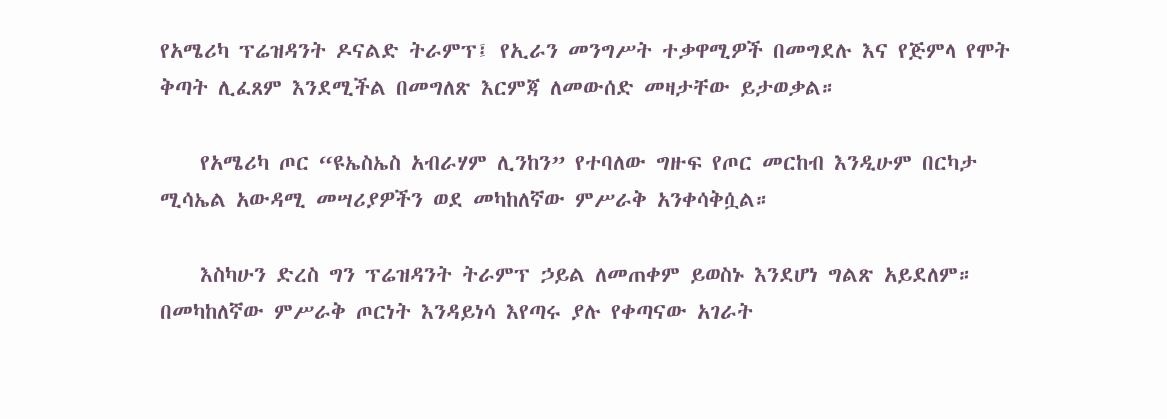የአሜሪካ ፕሬዝዳንት ዶናልድ ትራምፕ፤ የኢራን መንግሥት ተቃዋሚዎች በመግደሉ እና የጅምላ የሞት ቅጣት ሊፈጸም እንደሚችል በመግለጽ እርምጃ ለመውሰድ መዛታቸው ይታወቃል።

    የአሜሪካ ጦር “ዩኤስኤስ አብራሃም ሊንከን” የተባለው ግዙፍ የጦር መርከብ እንዲሁም በርካታ ሚሳኤል አውዳሚ መሣሪያዎችን ወደ መካከለኛው ምሥራቅ አንቀሳቅሷል።

    እስካሁን ድረስ ግን ፕሬዝዳንት ትራምፕ ኃይል ለመጠቀም ይወስኑ እንደሆነ ግልጽ አይደለም። በመካከለኛው ምሥራቅ ጦርነት እንዳይነሳ እየጣሩ ያሉ የቀጣናው አገራት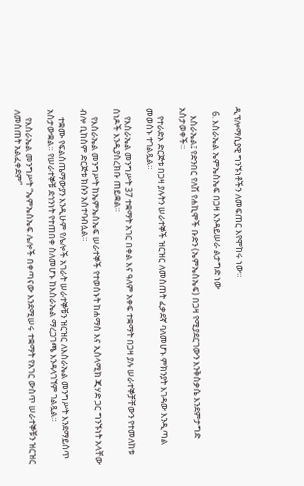ዲፕሎማሲያዊ ግንኙነቶችን ለመፍጠር እየሞከሩ ነው።

  6. እስራኤል ኤምኤስኤፍ በጋዛ እንዳይሠራ ልታግድ ነው

    እስራኤል፤ የድንበር የለሽ የሐኪሞች ቡድን (ኤምኤስኤፍ) በጋዛ የሚያደርገውን እንቅስቃሴ እንደምታግድ አስታወቀች።

    የተራድኦ ድርጅቱ በጋዛ ያሉትን ሠራተኞች ዝርዝር ለመስጠት ፈቃደኛ ባለመሆኑ ምክንያት እገዳው እንዲጣል መወሰኑ ተገልጿል።

    የእስራኤል መንግሥት 37 ተቋማት አገር በቀል እና ዓለም አቀፍ ተቋማት በጋዛ ያሉ ሠራተኞቻቸውን የተመለከቱ ሰነዶች እንዲያስረክቡ ጠይቋል።

    የእስራኤል መንግሥት ከኤምኤስኤፍ ሠራተኞች የተወሰኑት ከሐማስ እና ኢስላሚክ ጂሃድ ጋር ግንኙነት አላቸው ብሎ ቢከስም ድርጅቱ ክሱን አስተባብሏል።

    ተቋሙ የፍልስጤማውያን እንዲሁም የሌሎች አገራት ሠራተኞቹን ዝርዝር ለእስራኤል መንግሥት እንደማይሰጥ አስታውቋል። የሠራተኞቹ ደኅንነት የተጠበቀ ስለመሆኑ ከእስራኤል ማረጋገጫ እንዳላገኘም ገልጿል።

    የእስራኤል መንግሥት “ኤምኤስኤፍ ሌሎች በቀጣናው እንደሚሠሩ ተቋማት የአገር ውስጥ ሠራተኞቹን ዝርዝር ለመስጠት አልፈቀደም”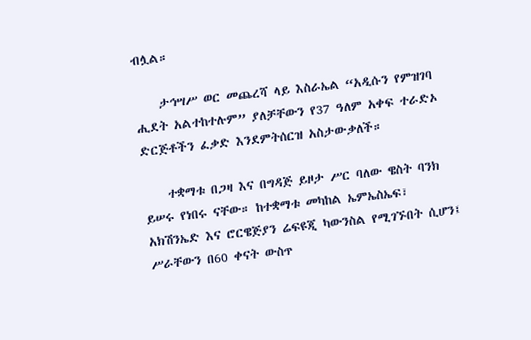ብሏል።

    ታኅሣሥ ወር መጨረሻ ላይ እስራኤል “አዲሱን የምዝገባ ሒደት አልተከተሉም” ያለቻቸውን የ37 ዓለም አቀፍ ተራድኦ ድርጅቶችን ፈቃድ እንደምትሰርዝ አስታውቃለች።

    ተቋማቱ በጋዛ እና በግዳጅ ይዞታ ሥር ባለው ዌስት ባንክ ይሠሩ የነበሩ ናቸው። ከተቋማቱ መካከል ኤምኤስኤፍ፣ አክሽንኤድ እና ሮርዌጅያን ሬፍዩጂ ካውንስል የሚገኙበት ሲሆን፤ ሥራቸውን በ60 ቀናት ውስጥ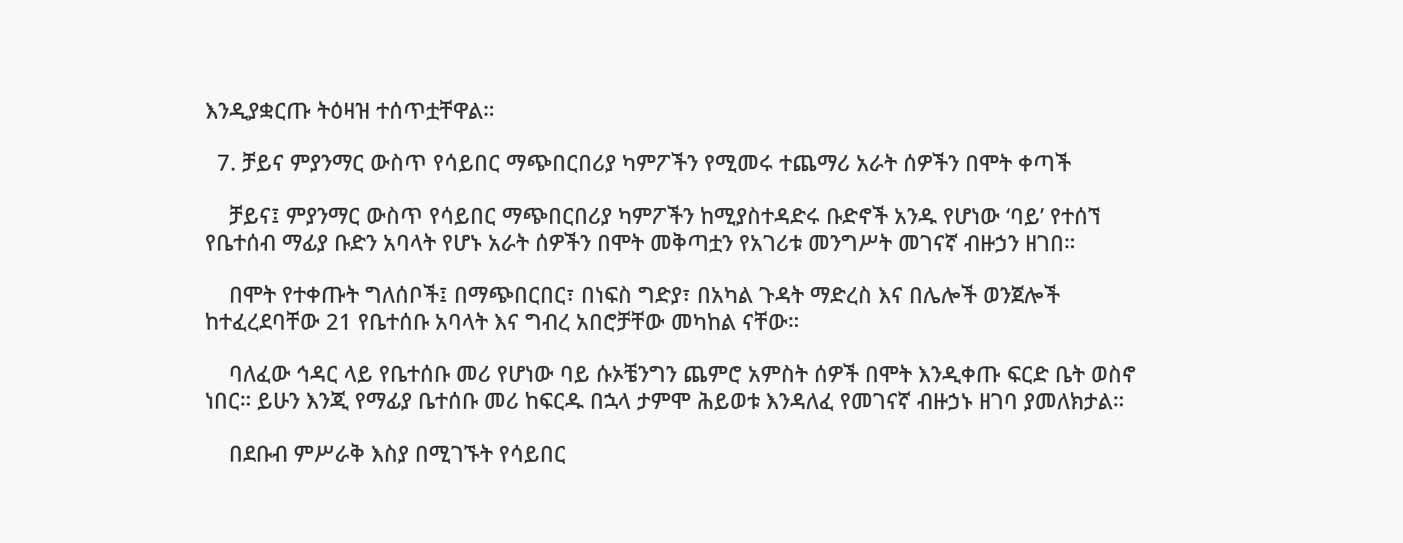እንዲያቋርጡ ትዕዛዝ ተሰጥቷቸዋል።

  7. ቻይና ምያንማር ውስጥ የሳይበር ማጭበርበሪያ ካምፖችን የሚመሩ ተጨማሪ አራት ሰዎችን በሞት ቀጣች

    ቻይና፤ ምያንማር ውስጥ የሳይበር ማጭበርበሪያ ካምፖችን ከሚያስተዳድሩ ቡድኖች አንዱ የሆነው ‘ባይ’ የተሰኘ የቤተሰብ ማፊያ ቡድን አባላት የሆኑ አራት ሰዎችን በሞት መቅጣቷን የአገሪቱ መንግሥት መገናኛ ብዙኃን ዘገበ።

    በሞት የተቀጡት ግለሰቦች፤ በማጭበርበር፣ በነፍስ ግድያ፣ በአካል ጉዳት ማድረስ እና በሌሎች ወንጀሎች ከተፈረደባቸው 21 የቤተሰቡ አባላት እና ግብረ አበሮቻቸው መካከል ናቸው።

    ባለፈው ኅዳር ላይ የቤተሰቡ መሪ የሆነው ባይ ሱኦቼንግን ጨምሮ አምስት ሰዎች በሞት እንዲቀጡ ፍርድ ቤት ወስኖ ነበር። ይሁን እንጂ የማፊያ ቤተሰቡ መሪ ከፍርዱ በኋላ ታምሞ ሕይወቱ እንዳለፈ የመገናኛ ብዙኃኑ ዘገባ ያመለክታል።

    በደቡብ ምሥራቅ እስያ በሚገኙት የሳይበር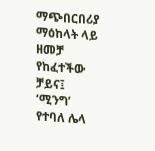ማጭበርበሪያ ማዕከላት ላይ ዘመቻ የከፈተችው ቻይና፤ ‘ሚንግ’ የተባለ ሌላ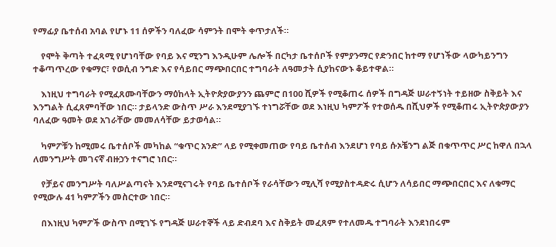የማፊያ ቤተሰብ አባል የሆኑ 11 ሰዎችን ባለፈው ሳምንት በሞት ቀጥታለች።

    የሞት ቅጣት ተፈጻሚ የሆነባቸው የባይ እና ሚንግ እንዲሁም ሌሎች በርካታ ቤተሰቦች የምያንማር የድንበር ከተማ የሆነችው ላውካይንግን ተቆጣጥረው የቁማር፣ የወሲብ ንግድ እና የሳይበር ማጭበርበር ተግባራት ለዓመታት ሲያከናውኑ ቆይተዋል።

    እነዚህ ተግባራት የሚፈጸሙባቸውን ማዕከላት ኢትዮጵያውያንን ጨምሮ በ100 ሺዎች የሚቆጠሩ ሰዎች በግዳጅ ሠራተኝነት ተይዘው ስቅይት እና እንግልት ሲፈጸምባቸው ነበር። ታይላንድ ውስጥ ሥራ እንደሚያገኙ ተነግሯቸው ወደ እነዚህ ካምፖች የተወሰዱ በሺህዎች የሚቆጠሩ ኢትዮጵያውያን ባለፈው ዓመት ወደ አገራቸው መመለሳቸው ይታወሳል።

    ካምፖቹን ከሚመሩ ቤተሰቦች መካከል “ቁጥር አንድ” ላይ የሚቀመጠው የባይ ቤተሰብ እንደሆነ የባይ ሱኦቼንግ ልጅ በቁጥጥር ሥር ከዋለ በኋላ ለመንግሥት መገናኛ ብዙኃን ተናግሮ ነበር።

    የቻይና መንግሥት ባለሥልጣናት እንደሚናገሩት የባይ ቤተሰቦች የራሳቸውን ሚሊሻ የሚያስተዳድሩ ሲሆን ለሳይበር ማጭበርበር እና ለቁማር የሚውሉ 41 ካምፖችን መስርተው ነበር።

    በእነዚህ ካምፖች ውስጥ በሚገኙ የግዳጅ ሠራተኞች ላይ ድብደባ እና ስቅይት መፈጸም የተለመዱ ተግባራት እንደነበሩም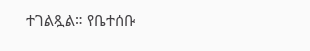ተገልጿል። የቤተሰቡ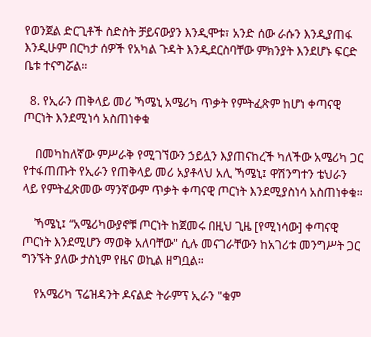የወንጀል ድርጊቶች ስድስት ቻይናውያን እንዲሞቱ፣ አንድ ሰው ራሱን እንዲያጠፋ እንዲሁም በርካታ ሰዎች የአካል ጉዳት እንዲደርስባቸው ምክንያት እንደሆኑ ፍርድ ቤቱ ተናግሯል።

  8. የኢራን ጠቅላይ መሪ ኻሜኒ አሜሪካ ጥቃት የምትፈጽም ከሆነ ቀጣናዊ ጦርነት እንደሚነሳ አስጠነቀቁ

    በመካከለኛው ምሥራቅ የሚገኘውን ኃይሏን እያጠናከረች ካለችው አሜሪካ ጋር የተፋጠጡት የኢራን የጠቅላይ መሪ አያቶላህ አሊ ኻሜኒ፤ ዋሽንግተን ቴህራን ላይ የምትፈጽመው ማንኛውም ጥቃት ቀጣናዊ ጦርነት እንደሚያስነሳ አስጠነቀቁ።

    ኻሜኒ፤ “አሜሪካውያኖቹ ጦርነት ከጀመሩ በዚህ ጊዜ [የሚነሳው] ቀጣናዊ ጦርነት እንደሚሆን ማወቅ አለባቸው" ሲሉ መናገራቸውን ከአገሪቱ መንግሥት ጋር ግንኙት ያለው ታስኒም የዜና ወኪል ዘግቧል።

    የአሜሪካ ፕሬዝዳንት ዶናልድ ትራምፕ ኢራን "ቁም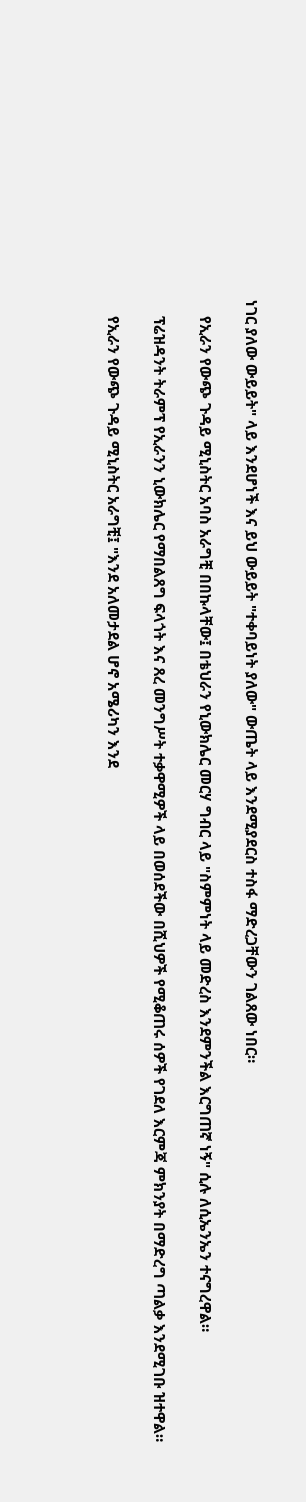ነገር ያለው ውይይት" ላይ እንደሆነች እና ይህ ውይይት "ተቀባይነት ያለው" ውጤት ላይ እንደሚያደርስ ተስፋ ማድረጋቸውን ገልጸው ነበር።

    የኢራን የውጭ ጉዳይ ሚኒስትር አባስ አራግቺ በበኩላቸው፤ በቴህራን የኒውክሌር መርሃ ግብር ላይ "ስምምነት ላይ መድረስ እንደምንችል እርግጠኛ ነኝ" ሲሉ ለሲኤንኤን ተናግረዋል።

    ፕሬዝዳንት ትራምፕ የኢራንን ኒውክሌር የማበልጸግ ፍላጎት እና ጸረ መንግሥት ተቃዋሚዎች ላይ በወሰደችው በሺህዎች የሚቆጠሩ ሰዎች የገደለ እርምጃ ምክንያት በማድረግ ጣልቃ እንደሚገቡ ዝተዋል።

    የኢራን የውጭ ጉዳይ ሚኒስትር አራግቺ፤ "እንደ አለመታደል ሆኖ አሜሪካን እንደ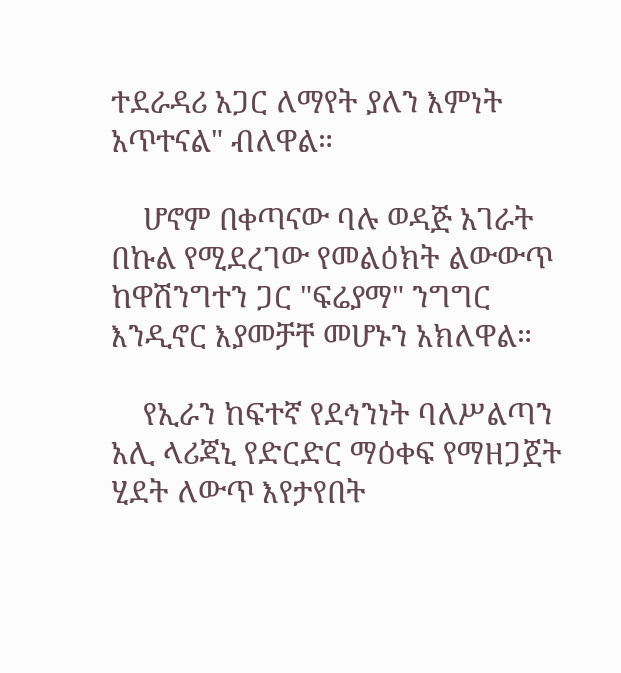ተደራዳሪ አጋር ለማየት ያለን እምነት አጥተናል" ብለዋል።

    ሆኖም በቀጣናው ባሉ ወዳጅ አገራት በኩል የሚደረገው የመልዕክት ልውውጥ ከዋሽንግተን ጋር "ፍሬያማ" ንግግር እንዲኖር እያመቻቸ መሆኑን አክለዋል።

    የኢራን ከፍተኛ የደኅንነት ባለሥልጣን አሊ ላሪጃኒ የድርድር ማዕቀፍ የማዘጋጀት ሂደት ለውጥ እየታየበት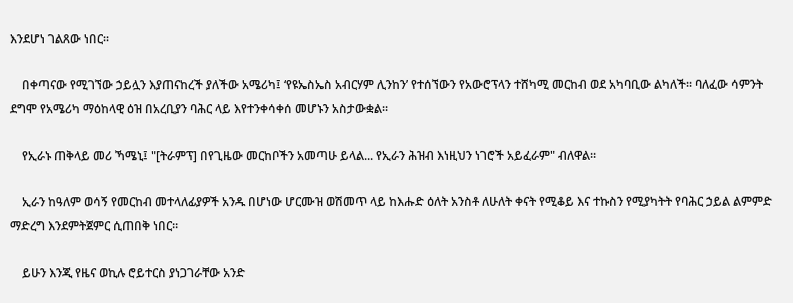እንደሆነ ገልጸው ነበር።

    በቀጣናው የሚገኘው ኃይሏን እያጠናከረች ያለችው አሜሪካ፤ ‘የዩኤስኤስ አብርሃም ሊንከን’ የተሰኘውን የአውሮፕላን ተሸካሚ መርከብ ወደ አካባቢው ልካለች። ባለፈው ሳምንት ደግሞ የአሜሪካ ማዕከላዊ ዕዝ በአረቢያን ባሕር ላይ እየተንቀሳቀሰ መሆኑን አስታውቋል።

    የኢራኑ ጠቅላይ መሪ ኻሜኒ፤ "[ትራምፕ] በየጊዜው መርከቦችን አመጣሁ ይላል... የኢራን ሕዝብ እነዚህን ነገሮች አይፈራም" ብለዋል።

    ኢራን ከዓለም ወሳኝ የመርከብ መተላለፊያዎች አንዱ በሆነው ሆርሙዝ ወሽመጥ ላይ ከእሑድ ዕለት አንስቶ ለሁለት ቀናት የሚቆይ እና ተኩስን የሚያካትት የባሕር ኃይል ልምምድ ማድረግ እንደምትጀምር ሲጠበቅ ነበር።

    ይሁን እንጂ የዜና ወኪሉ ሮይተርስ ያነጋገራቸው አንድ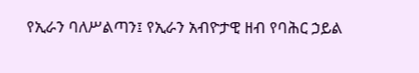የኢራን ባለሥልጣን፤ የኢራን አብዮታዊ ዘብ የባሕር ኃይል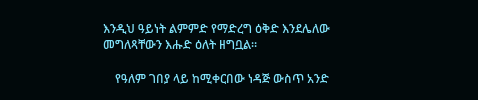እንዲህ ዓይነት ልምምድ የማድረግ ዕቅድ እንደሌለው መግለጻቸውን እሑድ ዕለት ዘግቧል።

    የዓለም ገበያ ላይ ከሚቀርበው ነዳጅ ውስጥ አንድ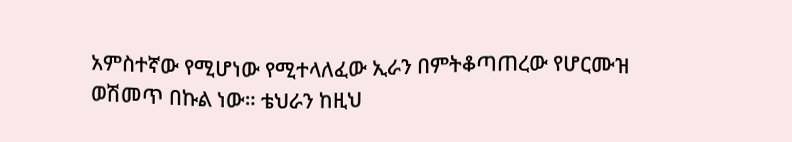አምስተኛው የሚሆነው የሚተላለፈው ኢራን በምትቆጣጠረው የሆርሙዝ ወሽመጥ በኩል ነው። ቴህራን ከዚህ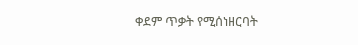ቀደም ጥቃት የሚሰነዘርባት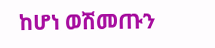ከሆነ ወሽመጡን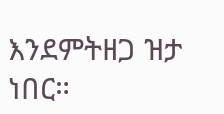እንደምትዘጋ ዝታ ነበር።